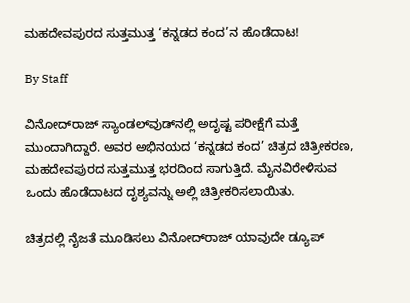ಮಹದೇವಪುರದ ಸುತ್ತಮುತ್ತ ‘ಕನ್ನಡದ ಕಂದ’ನ ಹೊಡೆದಾಟ!

By Staff

ವಿನೋದ್‌ರಾಜ್‌ ಸ್ಯಾಂಡಲ್‌ವುಡ್‌ನಲ್ಲಿ ಅದೃಷ್ಟ ಪರೀಕ್ಷೆಗೆ ಮತ್ತೆ ಮುಂದಾಗಿದ್ದಾರೆ. ಅವರ ಅಭಿನಯದ ‘ಕನ್ನಡದ ಕಂದ’ ಚಿತ್ರದ ಚಿತ್ರೀಕರಣ, ಮಹದೇವಪುರದ ಸುತ್ತಮುತ್ತ ಭರದಿಂದ ಸಾಗುತ್ತಿದೆ. ಮೈನವಿರೇಳಿಸುವ ಒಂದು ಹೊಡೆದಾಟದ ದೃಶ್ಯವನ್ನು ಅಲ್ಲಿ ಚಿತ್ರೀಕರಿಸಲಾಯಿತು.

ಚಿತ್ರದಲ್ಲಿ ನೈಜತೆ ಮೂಡಿಸಲು ವಿನೋದ್‌ರಾಜ್‌ ಯಾವುದೇ ಡ್ಯೂಪ್‌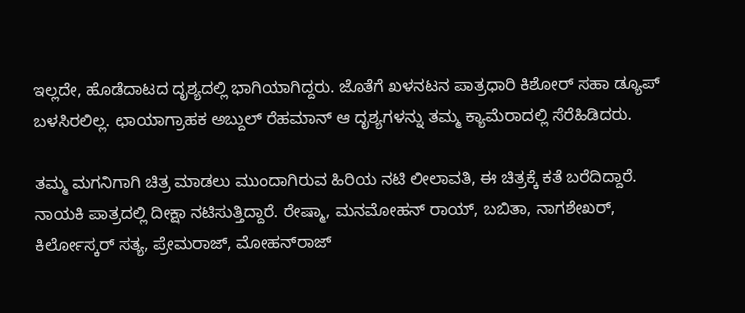ಇಲ್ಲದೇ, ಹೊಡೆದಾಟದ ದೃಶ್ಯದಲ್ಲಿ ಭಾಗಿಯಾಗಿದ್ದರು. ಜೊತೆಗೆ ಖಳನಟನ ಪಾತ್ರಧಾರಿ ಕಿಶೋರ್‌ ಸಹಾ ಡ್ಯೂಪ್‌ ಬಳಸಿರಲಿಲ್ಲ. ಛಾಯಾಗ್ರಾಹಕ ಅಬ್ದುಲ್‌ ರೆಹಮಾನ್‌ ಆ ದೃಶ್ಯಗಳನ್ನು ತಮ್ಮ ಕ್ಯಾಮೆರಾದಲ್ಲಿ ಸೆರೆಹಿಡಿದರು.

ತಮ್ಮ ಮಗನಿಗಾಗಿ ಚಿತ್ರ ಮಾಡಲು ಮುಂದಾಗಿರುವ ಹಿರಿಯ ನಟಿ ಲೀಲಾವತಿ, ಈ ಚಿತ್ರಕ್ಕೆ ಕತೆ ಬರೆದಿದ್ದಾರೆ. ನಾಯಕಿ ಪಾತ್ರದಲ್ಲಿ ದೀಕ್ಷಾ ನಟಿಸುತ್ತಿದ್ದಾರೆ. ರೇಷ್ಮಾ, ಮನಮೋಹನ್‌ ರಾಯ್‌, ಬಬಿತಾ, ನಾಗಶೇಖರ್‌, ಕಿರ್ಲೋಸ್ಕರ್‌ ಸತ್ಯ, ಪ್ರೇಮರಾಜ್‌, ಮೋಹನ್‌ರಾಜ್‌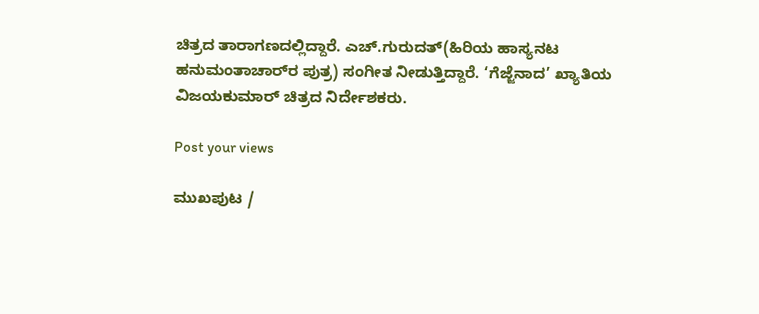ಚಿತ್ರದ ತಾರಾಗಣದಲ್ಲಿದ್ದಾರೆ. ಎಚ್‌.ಗುರುದತ್‌(ಹಿರಿಯ ಹಾಸ್ಯನಟ ಹನುಮಂತಾಚಾರ್‌ರ ಪುತ್ರ) ಸಂಗೀತ ನೀಡುತ್ತಿದ್ದಾರೆ. ‘ಗೆಜ್ಜೆನಾದ’ ಖ್ಯಾತಿಯ ವಿಜಯಕುಮಾರ್‌ ಚಿತ್ರದ ನಿರ್ದೇಶಕರು.

Post your views

ಮುಖಪುಟ /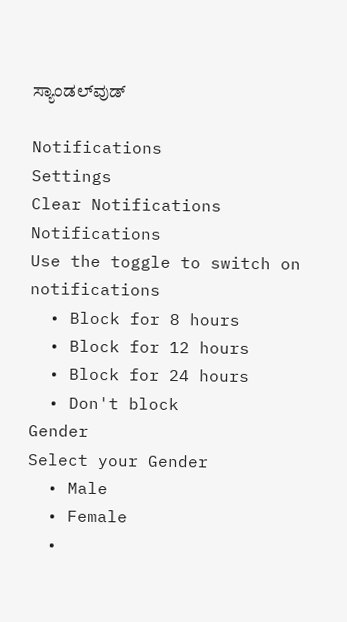ಸ್ಯಾಂಡಲ್‌ವುಡ್‌

Notifications
Settings
Clear Notifications
Notifications
Use the toggle to switch on notifications
  • Block for 8 hours
  • Block for 12 hours
  • Block for 24 hours
  • Don't block
Gender
Select your Gender
  • Male
  • Female
  •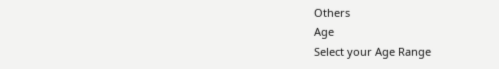Others
Age
Select your Age Range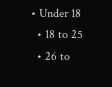• Under 18
  • 18 to 25
  • 26 to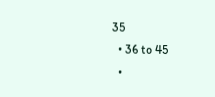35
  • 36 to 45
  •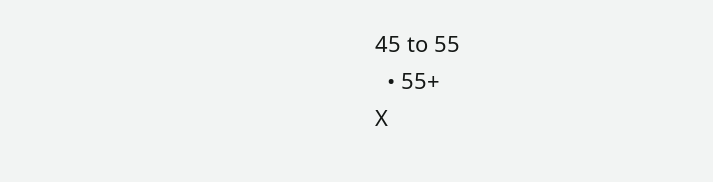45 to 55
  • 55+
X